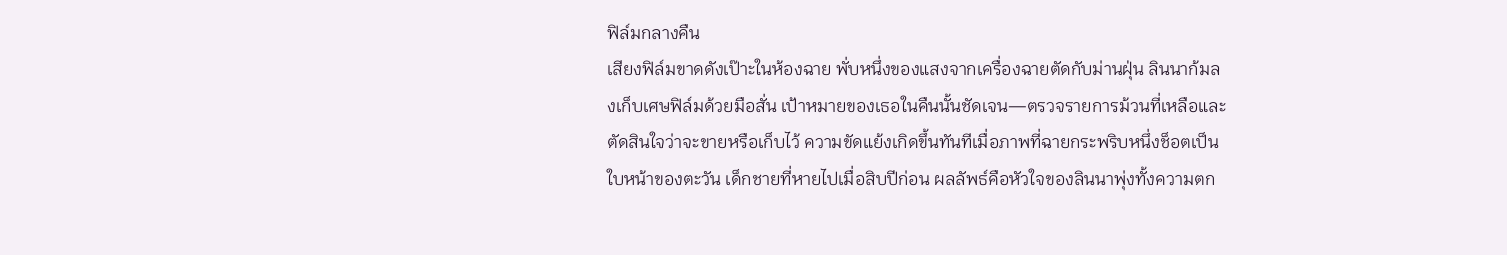ฟิล์มกลางคืน
เสียงฟิล์มขาดดังเป๊าะในห้องฉาย พั่บหนึ่งของแสงจากเครื่องฉายตัดกับม่านฝุ่น ลินนาก้มลงเก็บเศษฟิล์มด้วยมือสั่น เป้าหมายของเธอในคืนนั้นชัดเจน—ตรวจรายการม้วนที่เหลือและตัดสินใจว่าจะขายหรือเก็บไว้ ความขัดแย้งเกิดขึ้นทันทีเมื่อภาพที่ฉายกระพริบหนึ่งช็อตเป็นใบหน้าของตะวัน เด็กชายที่หายไปเมื่อสิบปีก่อน ผลลัพธ์คือหัวใจของลินนาพุ่งทั้งความตก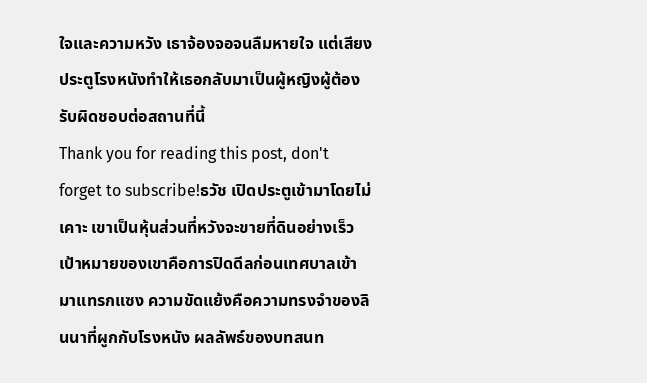ใจและความหวัง เธาจ้องจอจนลืมหายใจ แต่เสียงประตูโรงหนังทำให้เธอกลับมาเป็นผู้หญิงผู้ต้องรับผิดชอบต่อสถานที่นี้
Thank you for reading this post, don't forget to subscribe!ธวัช เปิดประตูเข้ามาโดยไม่เคาะ เขาเป็นหุ้นส่วนที่หวังจะขายที่ดินอย่างเร็ว เป้าหมายของเขาคือการปิดดีลก่อนเทศบาลเข้ามาแทรกแซง ความขัดแย้งคือความทรงจำของลินนาที่ผูกกับโรงหนัง ผลลัพธ์ของบทสนท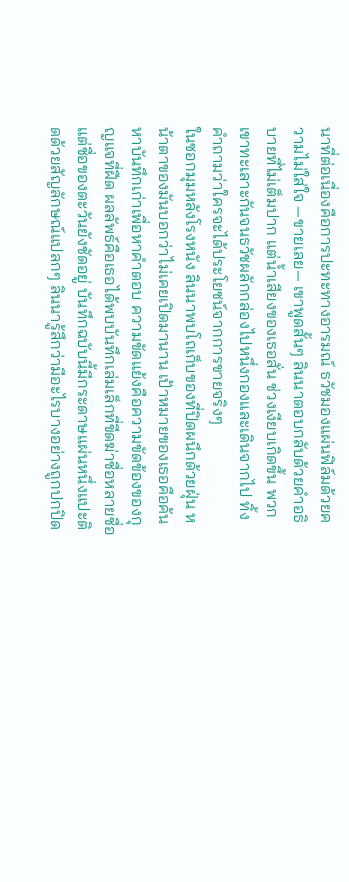นาที่ต่อเนื่องคือการปะทะทางอารมณ์ ธวัชมองแผ่นฟิล์มด้วยความไม่ใส่ใจ —ขายเลย— เขาพูดสั้นๆ ลินนาตอบกลับด้วยคำอธิบายที่ไม่เต็มปาก แต่น้ำเสียงของเธอสั่น ช่วงเงียบเกิดขึ้น พวกเขาทะเลาะกันจนธวัชผลักกล่องไปหนึ่งกองและเดินจากไป ทิ้งคำถามว่าใครจะได้ประโยชน์จากการขายจริงๆ
ในซอกมุมหลังโรงหนัง ลินนาพบโถเก็บของที่ปิดผนึกด้วยฝุ่น หน้าตาของมันบอกว่าไม่เคยเปิดมานาน เป้าหมายของเธอคือค้นหาบันทึกเก่าเพื่อหาคำตอบ ความขัดแย้งคือความขัดข้องของกุญแจที่ฝืด ผลลัพธ์คือเธอได้พบบันทึกเล่มเล็กที่ขีดฆ่าชื่อหลายชื่อ แต่ชื่อของตะวันยังชัดอยู่ บันทึกฉบับนี้มีกระดาษแผ่นหนึ่งแปะติดด้วยสัญลักษณ์แปลกๆ ลินนารู้สึกว่ามีอะไรบางอย่างถูกปกปิด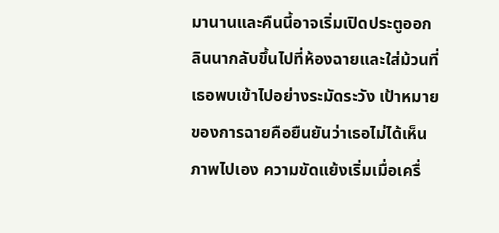มานานและคืนนี้อาจเริ่มเปิดประตูออก
ลินนากลับขึ้นไปที่ห้องฉายและใส่ม้วนที่เธอพบเข้าไปอย่างระมัดระวัง เป้าหมายของการฉายคือยืนยันว่าเธอไม่ได้เห็นภาพไปเอง ความขัดแย้งเริ่มเมื่อเครื่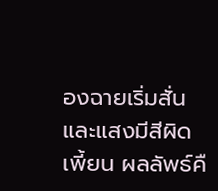องฉายเริ่มสั่นและแสงมีสีผิดเพี้ยน ผลลัพธ์คื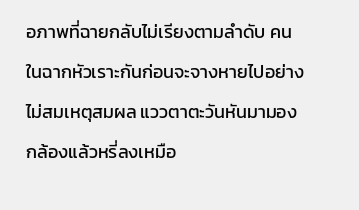อภาพที่ฉายกลับไม่เรียงตามลำดับ คนในฉากหัวเราะกันก่อนจะจางหายไปอย่างไม่สมเหตุสมผล แววตาตะวันหันมามองกล้องแล้วหรี่ลงเหมือ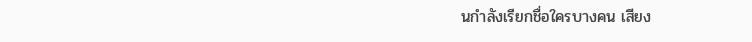นกำลังเรียกชื่อใครบางคน เสียง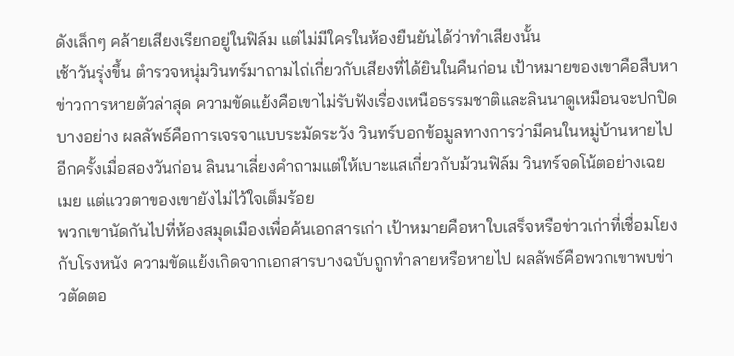ดังเล็กๆ คล้ายเสียงเรียกอยู่ในฟิล์ม แต่ไม่มีใครในห้องยืนยันได้ว่าทำเสียงนั้น
เช้าวันรุ่งขึ้น ตำรวจหนุ่มวินทร์มาถามไถ่เกี่ยวกับเสียงที่ได้ยินในคืนก่อน เป้าหมายของเขาคือสืบหาข่าวการหายตัวล่าสุด ความขัดแย้งคือเขาไม่รับฟังเรื่องเหนือธรรมชาติและลินนาดูเหมือนจะปกปิดบางอย่าง ผลลัพธ์คือการเจรจาแบบระมัดระวัง วินทร์บอกข้อมูลทางการว่ามีคนในหมู่บ้านหายไปอีกครั้งเมื่อสองวันก่อน ลินนาเลี่ยงคำถามแต่ให้เบาะแสเกี่ยวกับม้วนฟิล์ม วินทร์จดโน้ตอย่างเฉยเมย แต่แววตาของเขายังไม่ไว้ใจเต็มร้อย
พวกเขานัดกันไปที่ห้องสมุดเมืองเพื่อค้นเอกสารเก่า เป้าหมายคือหาใบเสร็จหรือข่าวเก่าที่เชื่อมโยงกับโรงหนัง ความขัดแย้งเกิดจากเอกสารบางฉบับถูกทำลายหรือหายไป ผลลัพธ์คือพวกเขาพบข่าวตัดตอ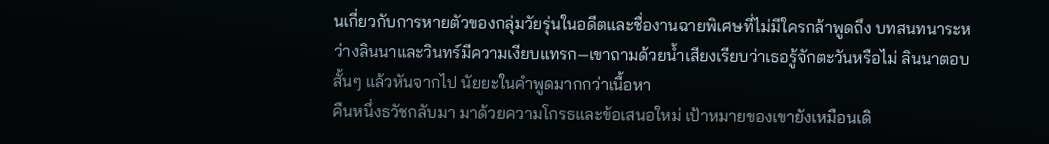นเกี่ยวกับการหายตัวของกลุ่มวัยรุ่นในอดีตและชื่องานฉายพิเศษที่ไม่มีใครกล้าพูดถึง บทสนทนาระหว่างลินนาและวินทร์มีความเงียบแทรก—เขาถามด้วยน้ำเสียงเรียบว่าเธอรู้จักตะวันหรือไม่ ลินนาตอบสั้นๆ แล้วหันจากไป นัยยะในคำพูดมากกว่าเนื้อหา
คืนหนึ่งธวัชกลับมา มาด้วยความโกรธและข้อเสนอใหม่ เป้าหมายของเขายังเหมือนเดิ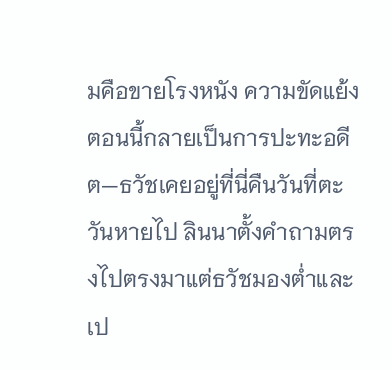มคือขายโรงหนัง ความขัดแย้งตอนนี้กลายเป็นการปะทะอดีต—ธวัชเคยอยู่ที่นี่คืนวันที่ตะวันหายไป ลินนาตั้งคำถามตรงไปตรงมาแต่ธวัชมองต่ำและเป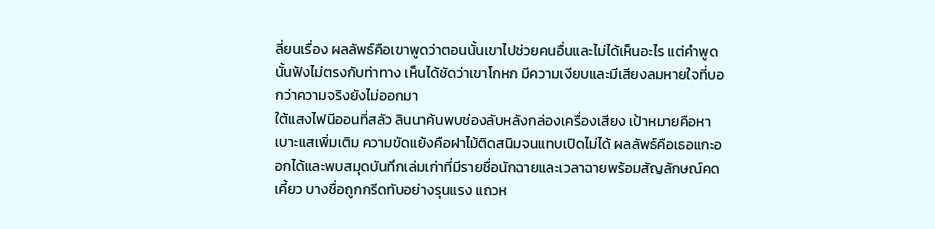ลี่ยนเรื่อง ผลลัพธ์คือเขาพูดว่าตอนนั้นเขาไปช่วยคนอื่นและไม่ได้เห็นอะไร แต่คำพูดนั้นฟังไม่ตรงกับท่าทาง เห็นได้ชัดว่าเขาโกหก มีความเงียบและมีเสียงลมหายใจที่บอกว่าความจริงยังไม่ออกมา
ใต้แสงไฟนีออนที่สลัว ลินนาค้นพบช่องลับหลังกล่องเครื่องเสียง เป้าหมายคือหาเบาะแสเพิ่มเติม ความขัดแย้งคือฝาไม้ติดสนิมจนแทบเปิดไม่ได้ ผลลัพธ์คือเธอแกะออกได้และพบสมุดบันทึกเล่มเก่าที่มีรายชื่อนักฉายและเวลาฉายพร้อมสัญลักษณ์คดเคี้ยว บางชื่อถูกกรีดทับอย่างรุนแรง แถวห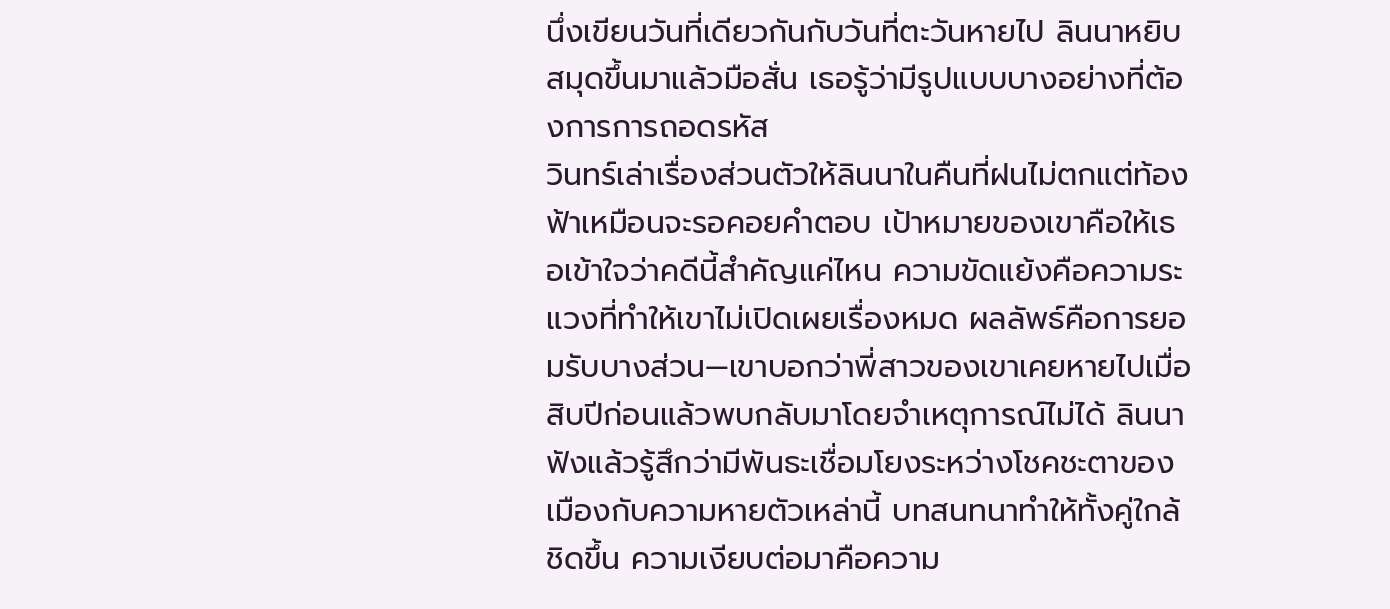นึ่งเขียนวันที่เดียวกันกับวันที่ตะวันหายไป ลินนาหยิบสมุดขึ้นมาแล้วมือสั่น เธอรู้ว่ามีรูปแบบบางอย่างที่ต้องการการถอดรหัส
วินทร์เล่าเรื่องส่วนตัวให้ลินนาในคืนที่ฝนไม่ตกแต่ท้องฟ้าเหมือนจะรอคอยคำตอบ เป้าหมายของเขาคือให้เธอเข้าใจว่าคดีนี้สำคัญแค่ไหน ความขัดแย้งคือความระแวงที่ทำให้เขาไม่เปิดเผยเรื่องหมด ผลลัพธ์คือการยอมรับบางส่วน—เขาบอกว่าพี่สาวของเขาเคยหายไปเมื่อสิบปีก่อนแล้วพบกลับมาโดยจำเหตุการณ์ไม่ได้ ลินนาฟังแล้วรู้สึกว่ามีพันธะเชื่อมโยงระหว่างโชคชะตาของเมืองกับความหายตัวเหล่านี้ บทสนทนาทำให้ทั้งคู่ใกล้ชิดขึ้น ความเงียบต่อมาคือความ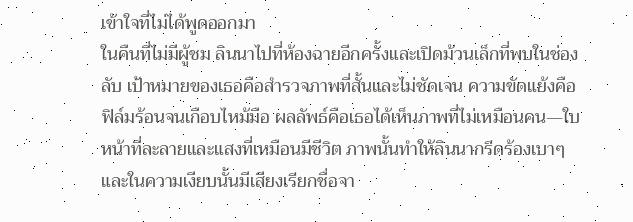เข้าใจที่ไม่ได้พูดออกมา
ในคืนที่ไม่มีผู้ชม ลินนาไปที่ห้องฉายอีกครั้งและเปิดม้วนเล็กที่พบในช่องลับ เป้าหมายของเธอคือสำรวจภาพที่สั้นและไม่ชัดเจน ความขัดแย้งคือฟิล์มร้อนจนเกือบไหม้มือ ผลลัพธ์คือเธอได้เห็นภาพที่ไม่เหมือนคน—ใบหน้าที่ละลายและแสงที่เหมือนมีชีวิต ภาพนั้นทำให้ลินนากรีดร้องเบาๆ และในความเงียบนั้นมีเสียงเรียกชื่อจา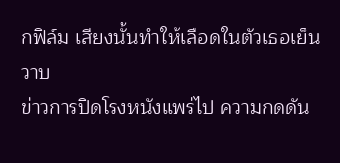กฟิล์ม เสียงนั้นทำให้เลือดในตัวเธอเย็นวาบ
ข่าวการปิดโรงหนังแพร่ไป ความกดดัน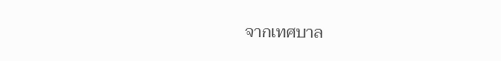จากเทศบาล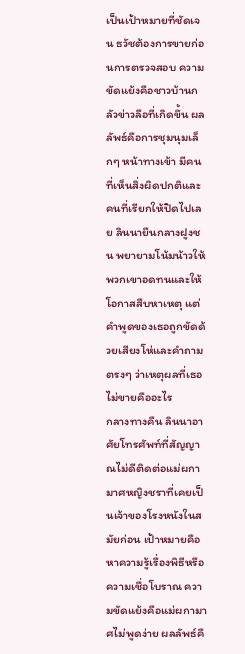เป็นเป้าหมายที่ชัดเจน ธวัชต้องการขายก่อนการตรวจสอบ ความขัดแย้งคือชาวบ้านกลัวข่าวลือที่เกิดขึ้น ผลลัพธ์คือการชุมนุมเล็กๆ หน้าทางเข้า มีคนที่เห็นสิ่งผิดปกติและคนที่เรียกให้ปิดไปเลย ลินนายืนกลางฝูงชน พยายามโน้มน้าวให้พวกเขาอดทนและให้โอกาสสืบหาเหตุ แต่คำพูดของเธอถูกขัดด้วยเสียงโห่และคำถามตรงๆ ว่าเหตุผลที่เธอไม่ขายคืออะไร
กลางทางคืน ลินนาอาศัยโทรศัพท์ที่สัญญาณไม่ดีติดต่อแม่ผกามาศหญิงชราที่เคยเป็นเจ้าของโรงหนังในสมัยก่อน เป้าหมายคือหาความรู้เรื่องพิธีหรือความเชื่อโบราณ ความขัดแย้งคือแม่ผกามาศไม่พูดง่าย ผลลัพธ์คื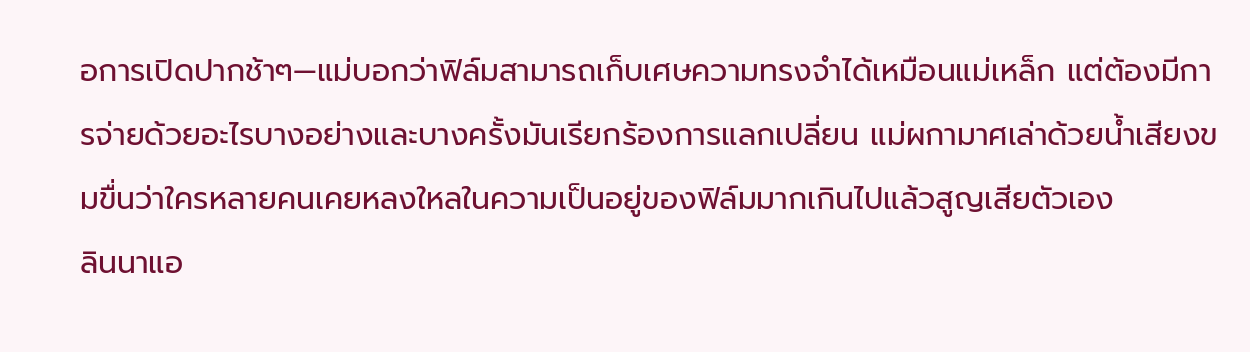อการเปิดปากช้าๆ—แม่บอกว่าฟิล์มสามารถเก็บเศษความทรงจำได้เหมือนแม่เหล็ก แต่ต้องมีการจ่ายด้วยอะไรบางอย่างและบางครั้งมันเรียกร้องการแลกเปลี่ยน แม่ผกามาศเล่าด้วยน้ำเสียงขมขื่นว่าใครหลายคนเคยหลงใหลในความเป็นอยู่ของฟิล์มมากเกินไปแล้วสูญเสียตัวเอง
ลินนาแอ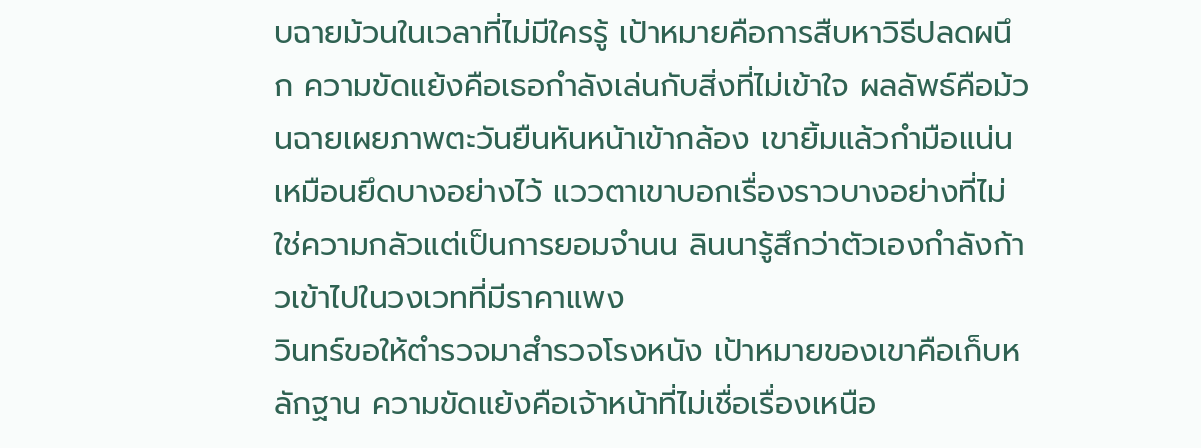บฉายม้วนในเวลาที่ไม่มีใครรู้ เป้าหมายคือการสืบหาวิธีปลดผนึก ความขัดแย้งคือเธอกำลังเล่นกับสิ่งที่ไม่เข้าใจ ผลลัพธ์คือม้วนฉายเผยภาพตะวันยืนหันหน้าเข้ากล้อง เขายิ้มแล้วกำมือแน่นเหมือนยึดบางอย่างไว้ แววตาเขาบอกเรื่องราวบางอย่างที่ไม่ใช่ความกลัวแต่เป็นการยอมจำนน ลินนารู้สึกว่าตัวเองกำลังก้าวเข้าไปในวงเวทที่มีราคาแพง
วินทร์ขอให้ตำรวจมาสำรวจโรงหนัง เป้าหมายของเขาคือเก็บหลักฐาน ความขัดแย้งคือเจ้าหน้าที่ไม่เชื่อเรื่องเหนือ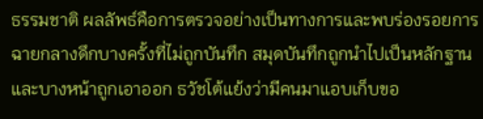ธรรมชาติ ผลลัพธ์คือการตรวจอย่างเป็นทางการและพบร่องรอยการฉายกลางดึกบางครั้งที่ไม่ถูกบันทึก สมุดบันทึกถูกนำไปเป็นหลักฐานและบางหน้าถูกเอาออก ธวัชโต้แย้งว่ามีคนมาแอบเก็บขอ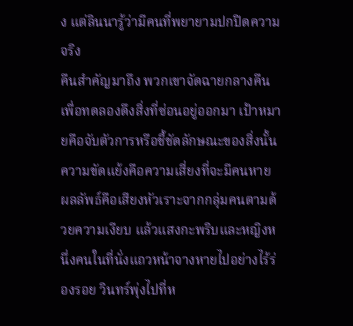ง แต่ลินนารู้ว่ามีคนที่พยายามปกปิดความจริง
คืนสำคัญมาถึง พวกเขาจัดฉายกลางคืนเพื่อทดลองดึงสิ่งที่ซ่อนอยู่ออกมา เป้าหมายคือจับตัวการหรือชี้ชัดลักษณะของสิ่งนั้น ความขัดแย้งคือความเสี่ยงที่จะมีคนหาย ผลลัพธ์คือเสียงหัวเราะจากกลุ่มคนตามด้วยความเงียบ แล้วแสงกะพริบและหญิงหนึ่งคนในที่นั่งแถวหน้าจางหายไปอย่างไร้ร่องรอย วินทร์พุ่งไปที่ห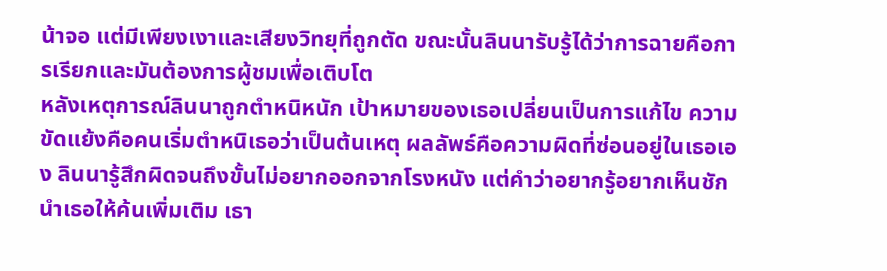น้าจอ แต่มีเพียงเงาและเสียงวิทยุที่ถูกตัด ขณะนั้นลินนารับรู้ได้ว่าการฉายคือการเรียกและมันต้องการผู้ชมเพื่อเติบโต
หลังเหตุการณ์ลินนาถูกตำหนิหนัก เป้าหมายของเธอเปลี่ยนเป็นการแก้ไข ความขัดแย้งคือคนเริ่มตำหนิเธอว่าเป็นต้นเหตุ ผลลัพธ์คือความผิดที่ซ่อนอยู่ในเธอเอง ลินนารู้สึกผิดจนถึงขั้นไม่อยากออกจากโรงหนัง แต่คำว่าอยากรู้อยากเห็นชักนำเธอให้ค้นเพิ่มเติม เธา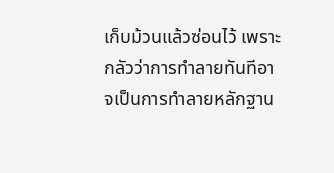เก็บม้วนแล้วซ่อนไว้ เพราะกลัวว่าการทำลายทันทีอาจเป็นการทำลายหลักฐาน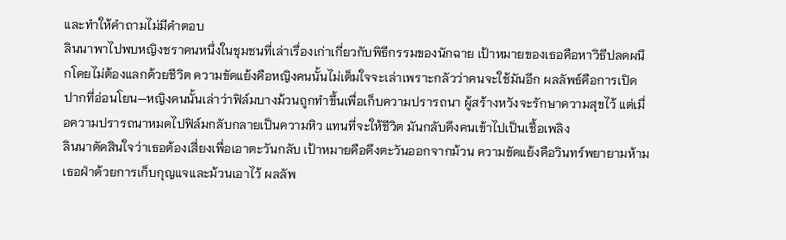และทำให้คำถามไม่มีคำตอบ
ลินนาพาไปพบหญิงชราคนหนึ่งในชุมชนที่เล่าเรื่องเก่าเกี่ยวกับพิธีกรรมของนักฉาย เป้าหมายของเธอคือหาวิธีปลดผนึกโดยไม่ต้องแลกด้วยชีวิต ความขัดแย้งคือหญิงคนนั้นไม่เต็มใจจะเล่าเพราะกลัวว่าคนจะใช้มันอีก ผลลัพธ์คือการเปิดปากที่อ่อนโยน—หญิงคนนั้นเล่าว่าฟิล์มบางม้วนถูกทำขึ้นเพื่อเก็บความปรารถนา ผู้สร้างหวังจะรักษาความสุขไว้ แต่เมื่อความปรารถนาหมดไปฟิล์มกลับกลายเป็นความหิว แทนที่จะให้ชีวิต มันกลับดึงคนเข้าไปเป็นเชื้อเพลิง
ลินนาตัดสินใจว่าเธอต้องเสี่ยงเพื่อเอาตะวันกลับ เป้าหมายคือดึงตะวันออกจากม้วน ความขัดแย้งคือวินทร์พยายามห้าม เธอฝ่าด้วยการเก็บกุญแจและม้วนเอาไว้ ผลลัพ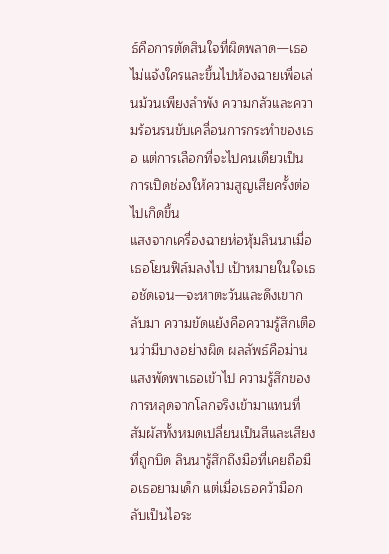ธ์คือการตัดสินใจที่ผิดพลาด—เธอไม่แจ้งใครและขึ้นไปห้องฉายเพื่อเล่นม้วนเพียงลำพัง ความกลัวและความร้อนรนขับเคลื่อนการกระทำของเธอ แต่การเลือกที่จะไปคนเดียวเป็นการเปิดช่องให้ความสูญเสียครั้งต่อไปเกิดขึ้น
แสงจากเครื่องฉายห่อหุ้มลินนาเมื่อเธอโยนฟิล์มลงไป เป้าหมายในใจเธอชัดเจน—จะหาตะวันและดึงเขากลับมา ความขัดแย้งคือความรู้สึกเตือนว่ามีบางอย่างผิด ผลลัพธ์คือม่านแสงพัดพาเธอเข้าไป ความรู้สึกของการหลุดจากโลกจริงเข้ามาแทนที่ สัมผัสทั้งหมดเปลี่ยนเป็นสีและเสียงที่ถูกบิด ลินนารู้สึกถึงมือที่เคยถือมือเธอยามเด็ก แต่เมื่อเธอคว้ามือกลับเป็นไอระ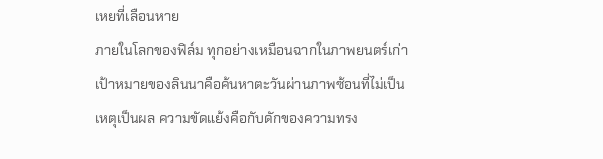เหยที่เลือนหาย
ภายในโลกของฟิล์ม ทุกอย่างเหมือนฉากในภาพยนตร์เก่า เป้าหมายของลินนาคือค้นหาตะวันผ่านภาพซ้อนที่ไม่เป็นเหตุเป็นผล ความขัดแย้งคือกับดักของความทรง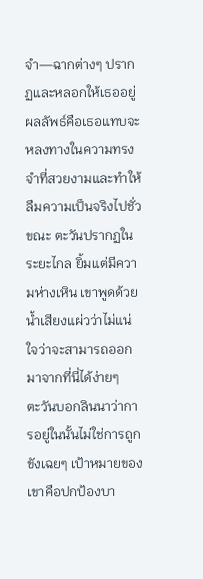จำ—ฉากต่างๆ ปรากฏและหลอกให้เธออยู่ ผลลัพธ์คือเธอแทบจะหลงทางในความทรงจำที่สวยงามและทำให้ลืมความเป็นจริงไปชั่วขณะ ตะวันปรากฏในระยะไกล ยิ้มแต่มีความห่างเหิน เขาพูดด้วยน้ำเสียงแผ่วว่าไม่แน่ใจว่าจะสามารถออกมาจากที่นี่ได้ง่ายๆ
ตะวันบอกลินนาว่าการอยู่ในนั้นไม่ใช่การถูกขังเฉยๆ เป้าหมายของเขาคือปกป้องบา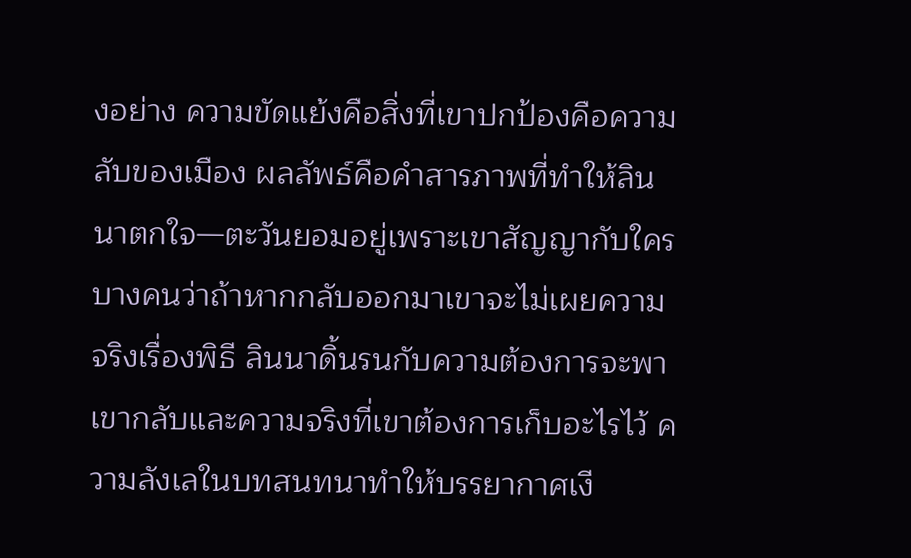งอย่าง ความขัดแย้งคือสิ่งที่เขาปกป้องคือความลับของเมือง ผลลัพธ์คือคำสารภาพที่ทำให้ลินนาตกใจ—ตะวันยอมอยู่เพราะเขาสัญญากับใครบางคนว่าถ้าหากกลับออกมาเขาจะไม่เผยความจริงเรื่องพิธี ลินนาดิ้นรนกับความต้องการจะพาเขากลับและความจริงที่เขาต้องการเก็บอะไรไว้ ความลังเลในบทสนทนาทำให้บรรยากาศเงี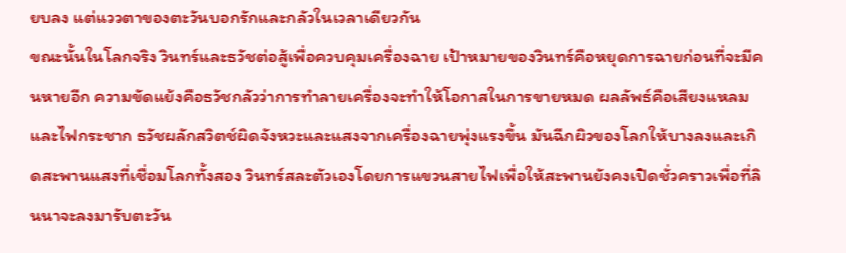ยบลง แต่แววตาของตะวันบอกรักและกลัวในเวลาเดียวกัน
ขณะนั้นในโลกจริง วินทร์และธวัชต่อสู้เพื่อควบคุมเครื่องฉาย เป้าหมายของวินทร์คือหยุดการฉายก่อนที่จะมีคนหายอีก ความขัดแย้งคือธวัชกลัวว่าการทำลายเครื่องจะทำให้โอกาสในการขายหมด ผลลัพธ์คือเสียงแหลมและไฟกระชาก ธวัชผลักสวิตช์ผิดจังหวะและแสงจากเครื่องฉายพุ่งแรงขึ้น มันฉีกผิวของโลกให้บางลงและเกิดสะพานแสงที่เชื่อมโลกทั้งสอง วินทร์สละตัวเองโดยการแขวนสายไฟเพื่อให้สะพานยังคงเปิดชั่วคราวเพื่อที่ลินนาจะลงมารับตะวัน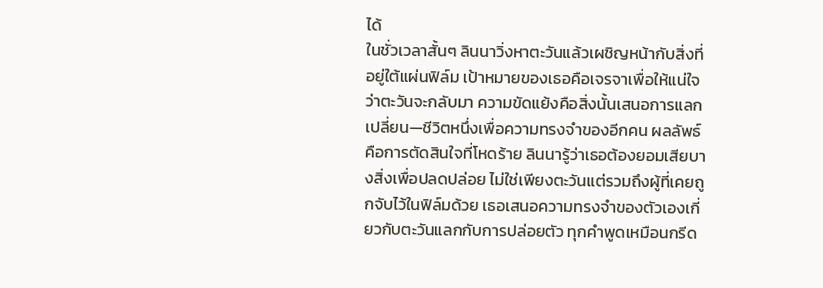ได้
ในชั่วเวลาสั้นๆ ลินนาวิ่งหาตะวันแล้วเผชิญหน้ากับสิ่งที่อยู่ใต้แผ่นฟิล์ม เป้าหมายของเธอคือเจรจาเพื่อให้แน่ใจว่าตะวันจะกลับมา ความขัดแย้งคือสิ่งนั้นเสนอการแลกเปลี่ยน—ชีวิตหนึ่งเพื่อความทรงจำของอีกคน ผลลัพธ์คือการตัดสินใจที่โหดร้าย ลินนารู้ว่าเธอต้องยอมเสียบางสิ่งเพื่อปลดปล่อย ไม่ใช่เพียงตะวันแต่รวมถึงผู้ที่เคยถูกจับไว้ในฟิล์มด้วย เธอเสนอความทรงจำของตัวเองเกี่ยวกับตะวันแลกกับการปล่อยตัว ทุกคำพูดเหมือนกรีด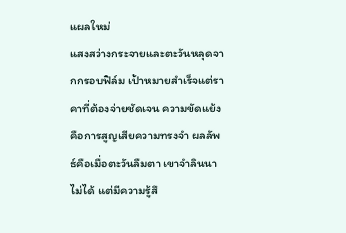แผลใหม่
แสงสว่างกระจายและตะวันหลุดจากกรอบฟิล์ม เป้าหมายสำเร็จแต่ราคาที่ต้องจ่ายชัดเจน ความขัดแย้งคือการสูญเสียความทรงจำ ผลลัพธ์คือเมื่อตะวันลืมตา เขาจำลินนาไม่ได้ แต่มีความรู้สึ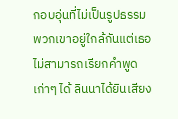กอบอุ่นที่ไม่เป็นรูปธรรม พวกเขาอยู่ใกล้กันแต่เธอไม่สามารถเรียกคำพูดเก่าๆ ได้ ลินนาได้ยินเสียง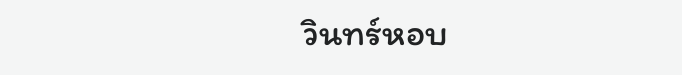วินทร์หอบ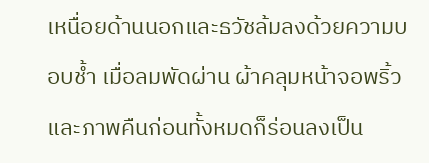เหนื่อยด้านนอกและธวัชล้มลงด้วยความบอบช้ำ เมื่อลมพัดผ่าน ผ้าคลุมหน้าจอพริ้วและภาพคืนก่อนทั้งหมดก็ร่อนลงเป็น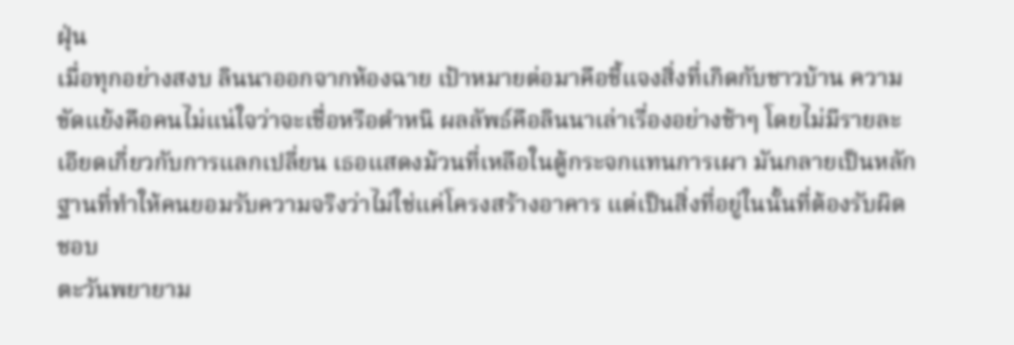ฝุ่น
เมื่อทุกอย่างสงบ ลินนาออกจากห้องฉาย เป้าหมายต่อมาคือชี้แจงสิ่งที่เกิดกับชาวบ้าน ความขัดแย้งคือคนไม่แน่ใจว่าจะเชื่อหรือตำหนิ ผลลัพธ์คือลินนาเล่าเรื่องอย่างช้าๆ โดยไม่มีรายละเอียดเกี่ยวกับการแลกเปลี่ยน เธอแสดงม้วนที่เหลือในตู้กระจกแทนการเผา มันกลายเป็นหลักฐานที่ทำให้คนยอมรับความจริงว่าไม่ใช่แค่โครงสร้างอาคาร แต่เป็นสิ่งที่อยู่ในนั้นที่ต้องรับผิดชอบ
ตะวันพยายาม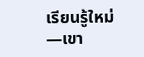เรียนรู้ใหม่—เขา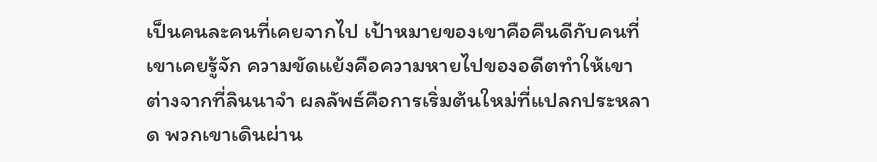เป็นคนละคนที่เคยจากไป เป้าหมายของเขาคือคืนดีกับคนที่เขาเคยรู้จัก ความขัดแย้งคือความหายไปของอดีตทำให้เขาต่างจากที่ลินนาจำ ผลลัพธ์คือการเริ่มต้นใหม่ที่แปลกประหลาด พวกเขาเดินผ่าน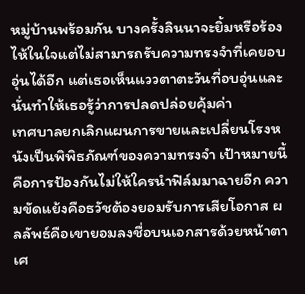หมู่บ้านพร้อมกัน บางครั้งลินนาจะยิ้มหรือร้องไห้ในใจแต่ไม่สามารถรับความทรงจำที่เคยอบอุ่นได้อีก แต่เธอเห็นแววตาตะวันที่อบอุ่นและนั่นทำให้เธอรู้ว่าการปลดปล่อยคุ้มค่า
เทศบาลยกเลิกแผนการขายและเปลี่ยนโรงหนังเป็นพิพิธภัณฑ์ของความทรงจำ เป้าหมายนี้คือการป้องกันไม่ให้ใครนำฟิล์มมาฉายอีก ความขัดแย้งคือธวัชต้องยอมรับการเสียโอกาส ผลลัพธ์คือเขายอมลงชื่อบนเอกสารด้วยหน้าตาเศ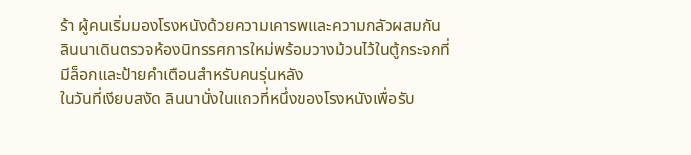ร้า ผู้คนเริ่มมองโรงหนังด้วยความเคารพและความกลัวผสมกัน ลินนาเดินตรวจห้องนิทรรศการใหม่พร้อมวางม้วนไว้ในตู้กระจกที่มีล็อกและป้ายคำเตือนสำหรับคนรุ่นหลัง
ในวันที่เงียบสงัด ลินนานั่งในแถวที่หนึ่งของโรงหนังเพื่อรับ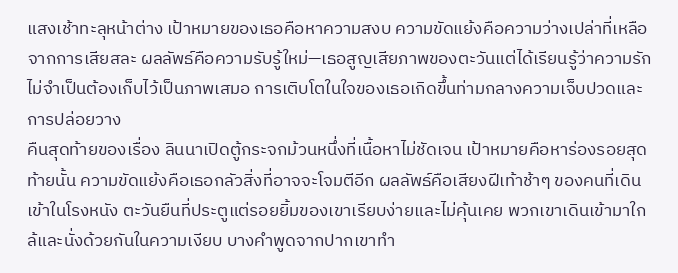แสงเช้าทะลุหน้าต่าง เป้าหมายของเธอคือหาความสงบ ความขัดแย้งคือความว่างเปล่าที่เหลือจากการเสียสละ ผลลัพธ์คือความรับรู้ใหม่—เธอสูญเสียภาพของตะวันแต่ได้เรียนรู้ว่าความรักไม่จำเป็นต้องเก็บไว้เป็นภาพเสมอ การเติบโตในใจของเธอเกิดขึ้นท่ามกลางความเจ็บปวดและการปล่อยวาง
คืนสุดท้ายของเรื่อง ลินนาเปิดตู้กระจกม้วนหนึ่งที่เนื้อหาไม่ชัดเจน เป้าหมายคือหาร่องรอยสุดท้ายนั้น ความขัดแย้งคือเธอกลัวสิ่งที่อาจจะโจมตีอีก ผลลัพธ์คือเสียงฝีเท้าช้าๆ ของคนที่เดินเข้าในโรงหนัง ตะวันยืนที่ประตูแต่รอยยิ้มของเขาเรียบง่ายและไม่คุ้นเคย พวกเขาเดินเข้ามาใกล้และนั่งด้วยกันในความเงียบ บางคำพูดจากปากเขาทำ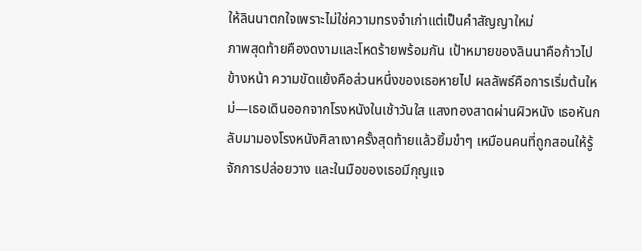ให้ลินนาตกใจเพราะไม่ใช่ความทรงจำเก่าแต่เป็นคำสัญญาใหม่
ภาพสุดท้ายคืองดงามและโหดร้ายพร้อมกัน เป้าหมายของลินนาคือก้าวไปข้างหน้า ความขัดแย้งคือส่วนหนึ่งของเธอหายไป ผลลัพธ์คือการเริ่มต้นใหม่—เธอเดินออกจากโรงหนังในเช้าวันใส แสงทองสาดผ่านผิวหนัง เธอหันกลับมามองโรงหนังศิลาเงาครั้งสุดท้ายแล้วยิ้มขำๆ เหมือนคนที่ถูกสอนให้รู้จักการปล่อยวาง และในมือของเธอมีกุญแจ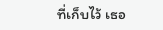ที่เก็บไว้ เธอ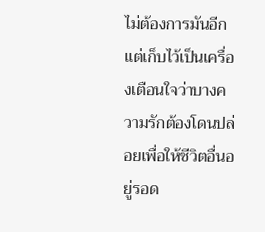ไม่ต้องการมันอีก แต่เก็บไว้เป็นเครื่องเตือนใจว่าบางความรักต้องโดนปล่อยเพื่อให้ชีวิตอื่นอยู่รอด